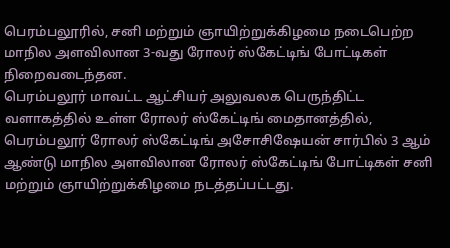பெரம்பலூரில், சனி மற்றும் ஞாயிற்றுக்கிழமை நடைபெற்ற மாநில அளவிலான 3-வது ரோலர் ஸ்கேட்டிங் போட்டிகள் நிறைவடைந்தன.
பெரம்பலூர் மாவட்ட ஆட்சியர் அலுவலக பெருந்திட்ட வளாகத்தில் உள்ள ரோலர் ஸ்கேட்டிங் மைதானத்தில், பெரம்பலூர் ரோலர் ஸ்கேட்டிங் அசோசிஷேயன் சார்பில் 3 ஆம் ஆண்டு மாநில அளவிலான ரோலர் ஸ்கேட்டிங் போட்டிகள் சனி மற்றும் ஞாயிற்றுக்கிழமை நடத்தப்பட்டது.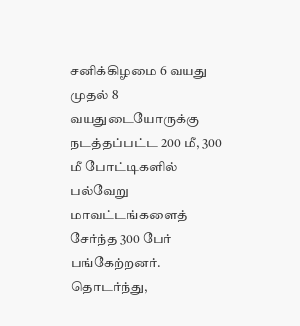சனிக்கிழமை 6 வயது முதல் 8 வயதுடையோருக்கு நடத்தப்பட்ட 200 மீ, 300 மீ போட்டிகளில் பல்வேறு மாவட்டங்களைத் சேர்ந்த 300 பேர் பங்கேற்றனர்.
தொடர்ந்து,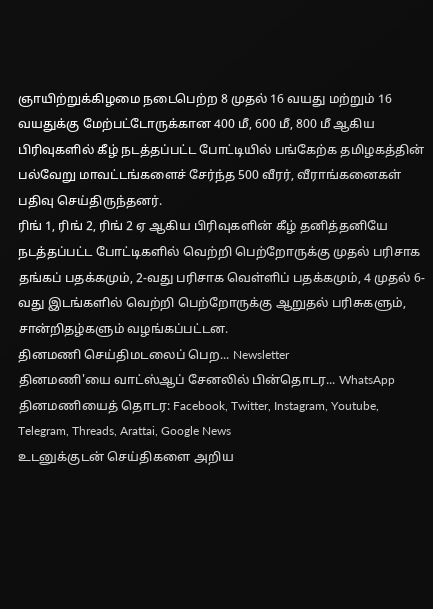ஞாயிற்றுக்கிழமை நடைபெற்ற 8 முதல் 16 வயது மற்றும் 16 வயதுக்கு மேற்பட்டோருக்கான 400 மீ, 600 மீ, 800 மீ ஆகிய பிரிவுகளில் கீழ் நடத்தப்பட்ட போட்டியில் பங்கேற்க தமிழகத்தின் பல்வேறு மாவட்டங்களைச் சேர்ந்த 500 வீரர், வீராங்கனைகள் பதிவு செய்திருந்தனர்.
ரிங் 1, ரிங் 2, ரிங் 2 ஏ ஆகிய பிரிவுகளின் கீழ் தனித்தனியே நடத்தப்பட்ட போட்டிகளில் வெற்றி பெற்றோருக்கு முதல் பரிசாக தங்கப் பதக்கமும், 2-வது பரிசாக வெள்ளிப் பதக்கமும், 4 முதல் 6-வது இடங்களில் வெற்றி பெற்றோருக்கு ஆறுதல் பரிசுகளும், சான்றிதழ்களும் வழங்கப்பட்டன.
தினமணி செய்திமடலைப் பெற... Newsletter
தினமணி'யை வாட்ஸ்ஆப் சேனலில் பின்தொடர... WhatsApp
தினமணியைத் தொடர: Facebook, Twitter, Instagram, Youtube, Telegram, Threads, Arattai, Google News
உடனுக்குடன் செய்திகளை அறிய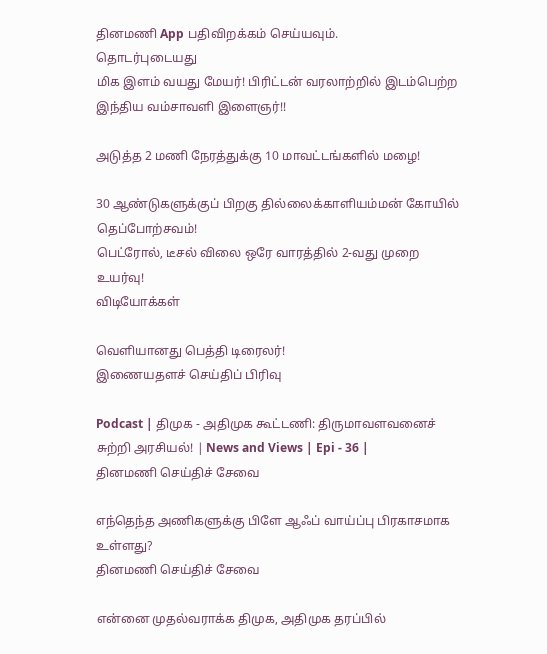தினமணி App பதிவிறக்கம் செய்யவும்.
தொடர்புடையது
மிக இளம் வயது மேயர்! பிரிட்டன் வரலாற்றில் இடம்பெற்ற இந்திய வம்சாவளி இளைஞர்!!

அடுத்த 2 மணி நேரத்துக்கு 10 மாவட்டங்களில் மழை!

30 ஆண்டுகளுக்குப் பிறகு தில்லைக்காளியம்மன் கோயில் தெப்போற்சவம்!
பெட்ரோல், டீசல் விலை ஒரே வாரத்தில் 2-வது முறை உயர்வு!
விடியோக்கள்

வெளியானது பெத்தி டிரைலர்!
இணையதளச் செய்திப் பிரிவு

Podcast | திமுக - அதிமுக கூட்டணி: திருமாவளவனைச் சுற்றி அரசியல்! | News and Views | Epi - 36 |
தினமணி செய்திச் சேவை

எந்தெந்த அணிகளுக்கு பிளே ஆஃப் வாய்ப்பு பிரகாசமாக உள்ளது?
தினமணி செய்திச் சேவை

என்னை முதல்வராக்க திமுக, அதிமுக தரப்பில்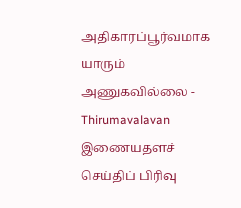அதிகாரப்பூர்வமாக யாரும் அணுகவில்லை - Thirumavalavan
இணையதளச் செய்திப் பிரிவு